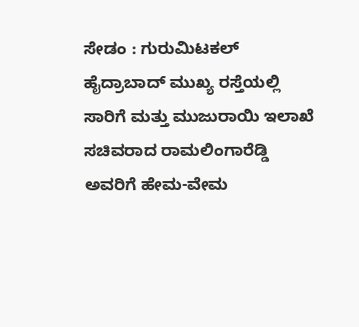ಸೇಡಂ : ಗುರುಮಿಟಕಲ್ ಹೈದ್ರಾಬಾದ್ ಮುಖ್ಯ ರಸ್ತೆಯಲ್ಲಿ ಸಾರಿಗೆ ಮತ್ತು ಮುಜುರಾಯಿ ಇಲಾಖೆ ಸಚಿವರಾದ ರಾಮಲಿಂಗಾರೆಡ್ಡಿ ಅವರಿಗೆ ಹೇಮ-ವೇಮ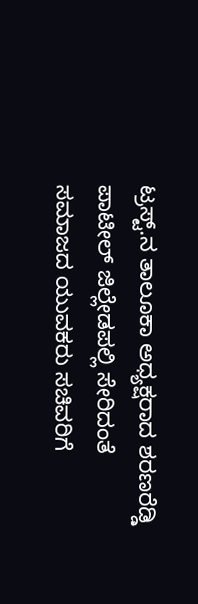ಟ್ರಸ್ಟ್.ನ ತಾಲೂಕಾ ಅಧ್ಯಕ್ಷರಾದ ಶರಣರೆಡ್ಡಿ ಪಾಟೀಲ್ ಜಿಲ್ಲೇಡಪಲ್ಲಿ ಸೇರಿದಂತೆ ಸಮಾಜದ ಯುವಕರು ಸಚಿವರಿಗೆ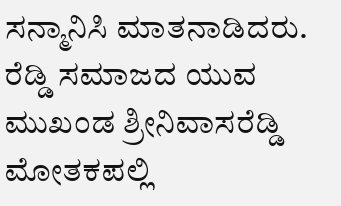ಸನ್ಮಾನಿಸಿ ಮಾತನಾಡಿದರು. ರೆಡ್ಡಿ ಸಮಾಜದ ಯುವ ಮುಖಂಡ ಶ್ರೀನಿವಾಸರೆಡ್ಡಿ ಮೋತಕಪಲ್ಲಿ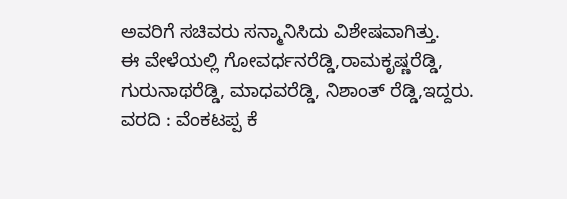ಅವರಿಗೆ ಸಚಿವರು ಸನ್ಮಾನಿಸಿದು ವಿಶೇಷವಾಗಿತ್ತು.
ಈ ವೇಳೆಯಲ್ಲಿ ಗೋವರ್ಧನರೆಡ್ಡಿ,ರಾಮಕೃಷ್ಣರೆಡ್ಡಿ, ಗುರುನಾಥರೆಡ್ಡಿ, ಮಾಧವರೆಡ್ಡಿ, ನಿಶಾಂತ್ ರೆಡ್ಡಿ,ಇದ್ದರು.
ವರದಿ : ವೆಂಕಟಪ್ಪ ಕೆ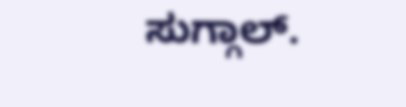ಸುಗ್ಗಾಲ್.